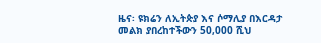ዜና፡ ዩክሬን ለኢትጵያ እና ሶማሊያ በእርዳታ መልክ ያበረከተችውን 50,000 ሺህ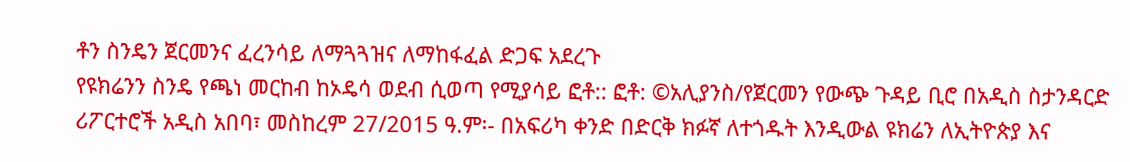ቶን ስንዴን ጀርመንና ፈረንሳይ ለማጓጓዝና ለማከፋፈል ድጋፍ አደረጉ
የዩክሬንን ስንዴ የጫነ መርከብ ከኦዴሳ ወደብ ሲወጣ የሚያሳይ ፎቶ:: ፎቶ: ©አሊያንስ/የጀርመን የውጭ ጉዳይ ቢሮ በአዲስ ስታንዳርድ ሪፖርተሮች አዲስ አበባ፣ መስከረም 27/2015 ዓ.ም፡- በአፍሪካ ቀንድ በድርቅ ክፉኛ ለተጎዱት እንዲውል ዩክሬን ለኢትዮጵያ እና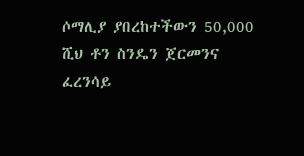ሶማሊያ ያበረከተችውን 50,000 ሺህ ቶን ስንዴን ጀርመንና ፈረንሳይ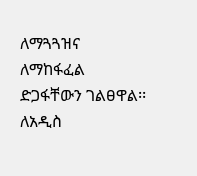ለማጓጓዝና ለማከፋፈል ድጋፋቸውን ገልፀዋል፡፡ ለአዲስ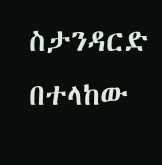ስታንዳርድ በተላከው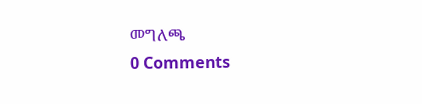መግለጫ
0 Comments